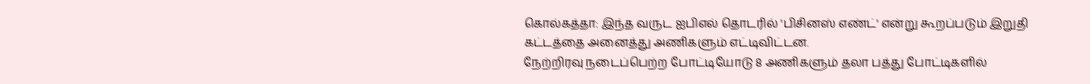கொல்கத்தா: இந்த வருட ஐபிஎல் தொடரில் 'பிசினஸ் எண்ட்' என்று கூறப்படும் இறுதி கட்டத்தை அனைத்து அணிகளும் எட்டிவிட்டன.
நேற்றிரவு நடைப்பெற்ற போட்டியோடு 8 அணிகளும் தலா பத்து போட்டிகளில்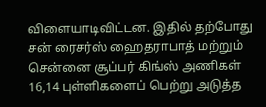விளையாடிவிட்டன. இதில் தற்போது சன் ரைசர்ஸ் ஹைதராபாத் மற்றும் சென்னை சூப்பர் கிங்ஸ் அணிகள் 16,14 புள்ளிகளைப் பெற்று அடுத்த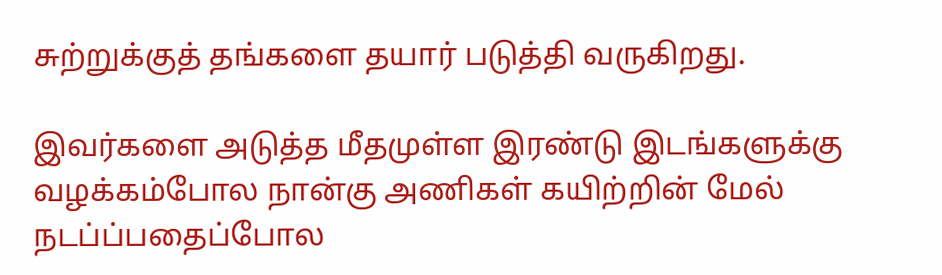சுற்றுக்குத் தங்களை தயார் படுத்தி வருகிறது.

இவர்களை அடுத்த மீதமுள்ள இரண்டு இடங்களுக்கு வழக்கம்போல நான்கு அணிகள் கயிற்றின் மேல் நடப்ப்பதைப்போல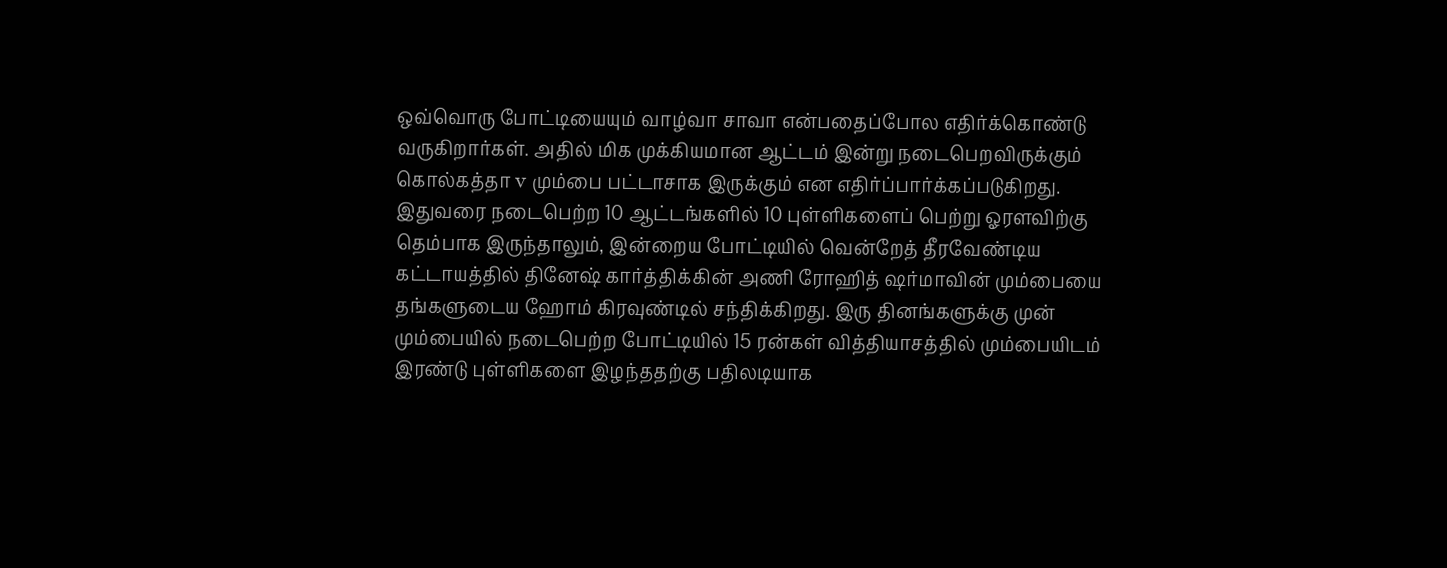ஒவ்வொரு போட்டியையும் வாழ்வா சாவா என்பதைப்போல எதிர்க்கொண்டு வருகிறார்கள். அதில் மிக முக்கியமான ஆட்டம் இன்று நடைபெறவிருக்கும் கொல்கத்தா v மும்பை பட்டாசாக இருக்கும் என எதிர்ப்பார்க்கப்படுகிறது.
இதுவரை நடைபெற்ற 10 ஆட்டங்களில் 10 புள்ளிகளைப் பெற்று ஓரளவிற்கு தெம்பாக இருந்தாலும், இன்றைய போட்டியில் வென்றேத் தீரவேண்டிய கட்டாயத்தில் தினேஷ் கார்த்திக்கின் அணி ரோஹித் ஷர்மாவின் மும்பையை தங்களுடைய ஹோம் கிரவுண்டில் சந்திக்கிறது. இரு தினங்களுக்கு முன் மும்பையில் நடைபெற்ற போட்டியில் 15 ரன்கள் வித்தியாசத்தில் மும்பையிடம் இரண்டு புள்ளிகளை இழந்ததற்கு பதிலடியாக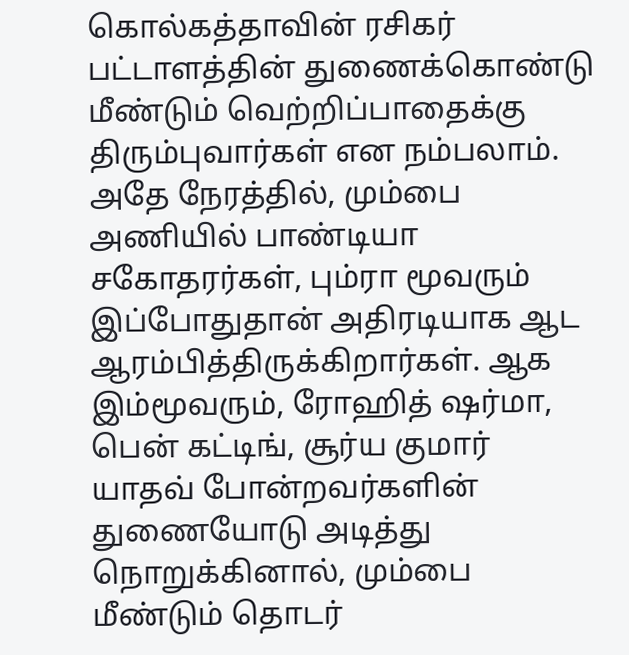கொல்கத்தாவின் ரசிகர் பட்டாளத்தின் துணைக்கொண்டு மீண்டும் வெற்றிப்பாதைக்கு திரும்புவார்கள் என நம்பலாம்.
அதே நேரத்தில், மும்பை அணியில் பாண்டியா சகோதரர்கள், பும்ரா மூவரும் இப்போதுதான் அதிரடியாக ஆட ஆரம்பித்திருக்கிறார்கள். ஆக இம்மூவரும், ரோஹித் ஷர்மா, பென் கட்டிங், சூர்ய குமார் யாதவ் போன்றவர்களின் துணையோடு அடித்து நொறுக்கினால், மும்பை மீண்டும் தொடர்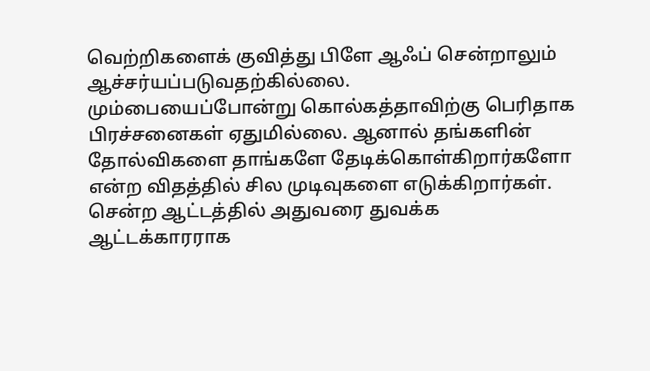வெற்றிகளைக் குவித்து பிளே ஆஃப் சென்றாலும் ஆச்சர்யப்படுவதற்கில்லை.
மும்பையைப்போன்று கொல்கத்தாவிற்கு பெரிதாக பிரச்சனைகள் ஏதுமில்லை. ஆனால் தங்களின் தோல்விகளை தாங்களே தேடிக்கொள்கிறார்களோ என்ற விதத்தில் சில முடிவுகளை எடுக்கிறார்கள். சென்ற ஆட்டத்தில் அதுவரை துவக்க ஆட்டக்காரராக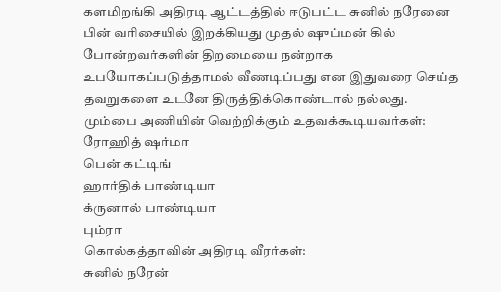களமிறங்கி அதிரடி ஆட்டத்தில் ஈடுபட்ட சுனில் நரேனை பின் வரிசையில் இறக்கியது முதல் ஷுப்மன் கில் போன்றவர்களின் திறமையை நன்றாக உபயோகப்படுத்தாமல் வீணடிப்பது என இதுவரை செய்த தவறுகளை உடனே திருத்திக்கொண்டால் நல்லது.
மும்பை அணியின் வெற்றிக்கும் உதவக்கூடியவர்கள்:
ரோஹித் ஷர்மா
பென் கட்டிங்
ஹார்திக் பாண்டியா
க்ருனால் பாண்டியா
பும்ரா
கொல்கத்தாவின் அதிரடி வீரர்கள்:
சுனில் நரேன்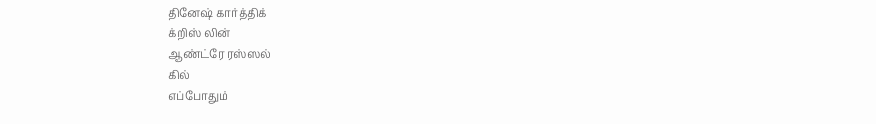தினேஷ் கார்த்திக்
க்றிஸ் லின்
ஆண்ட்ரே ரஸ்ஸல்
கில்
எப்போதும்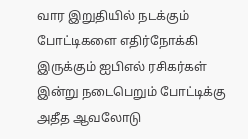வார இறுதியில் நடக்கும் போட்டிகளை எதிர்நோக்கி இருக்கும் ஐபிஎல் ரசிகர்கள் இன்று நடைபெறும் போட்டிக்கு அதீத ஆவலோடு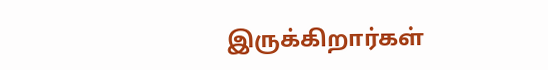இருக்கிறார்கள்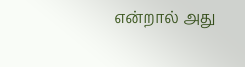என்றால் அது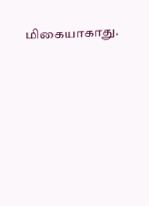மிகையாகாது.